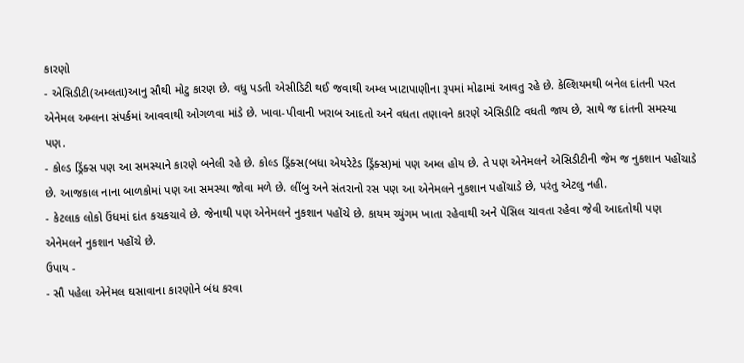કારણો
- એસિડીટી(અમ્લતા)આનુ સૌથી મોટુ કારણ છે. વધુ પડતી એસીડિટી થઈ જવાથી અમ્લ ખાટાપાણીના રૂપમાં મોઢામાં આવતુ રહે છે. કેલ્શિયમથી બનેલ દાંતની પરત એનેમલ અમ્લના સંપર્કમાં આવવાથી ઓગળવા માંડે છે. ખાવા-પીવાની ખરાબ આદતો અને વધતા તણાવને કારણે એસિડીટિ વધતી જાય છે, સાથે જ દાંતની સમસ્યા પણ.
- કોલ્ડ ડ્રિંક્સ પણ આ સમસ્યાને કારણે બનેલી રહે છે. કોલ્ડ ડ્રિંક્સ(બધા એયરેટેડ ડ્રિંક્સ)માં પણ અમ્લ હોય છે. તે પણ એનેમલને એસિડીટીની જેમ જ નુકશાન પહોંચાડે છે. આજકાલ નાના બાળકોમાં પણ આ સમસ્યા જોવા મળે છે. લીંબુ અને સંતરાનો રસ પણ આ એનેમલને નુકશાન પહોંચાડે છે, પરંતુ એટલુ નહી.
- કેટલાક લોકો ઉંધમાં દાંત કચકચાવે છે. જેનાથી પણ એનેમલને નુકશાન પહોંચે છે. કાયમ ચ્યુંગમ ખાતા રહેવાથી અને પેંસિલ ચાવતા રહેવા જેવી આદતોથી પણ એનેમલને નુકશાન પહોંચે છે.
ઉપાય -
- સૌ પહેલા એનેમલ ઘસાવાના કારણોને બંધ કરવા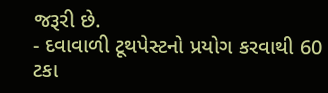જરૂરી છે.
- દવાવાળી ટૂથપેસ્ટનો પ્રયોગ કરવાથી 60 ટકા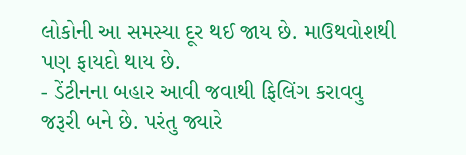લોકોની આ સમસ્યા દૂર થઈ જાય છે. માઉથવોશથી પણ ફાયદો થાય છે.
- ડેંટીનના બહાર આવી જવાથી ફિલિંગ કરાવવુ જરૂરી બને છે. પરંતુ જ્યારે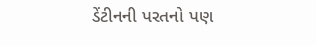ડેંટીનની પરતનો પણ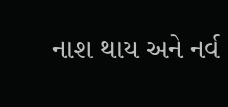નાશ થાય અને નર્વ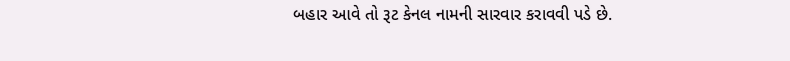બહાર આવે તો રૂટ કેનલ નામની સારવાર કરાવવી પડે છે.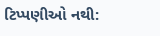ટિપ્પણીઓ નથી: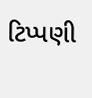ટિપ્પણી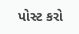પોસ્ટ કરો